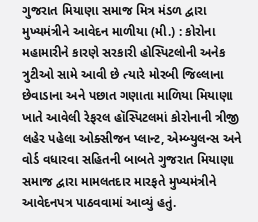ગુજરાત મિયાણા સમાજ મિત્ર મંડળ દ્વારા મુખ્યમંત્રીને આવેદન માળીયા (મી.) : કોરોના મહામારીને કારણે સરકારી હોસ્પિટલોની અનેક ત્રુટીઓ સામે આવી છે ત્યારે મોરબી જિલ્લાના છેવાડાના અને પછાત ગણાતા માળિયા મિયાણા ખાતે આવેલી રેફરલ હૉસ્પિટલમાં કોરોનાની ત્રીજી લહેર પહેલા ઓક્સીજન પ્લાન્ટ, એમ્બ્યુલન્સ અને વોર્ડ વધારવા સહિતની બાબતે ગુજરાત મિયાણા સમાજ દ્વારા મામલતદાર મારફતે મુખ્યમંત્રીને આવેદનપત્ર પાઠવવામાં આવ્યું હતું.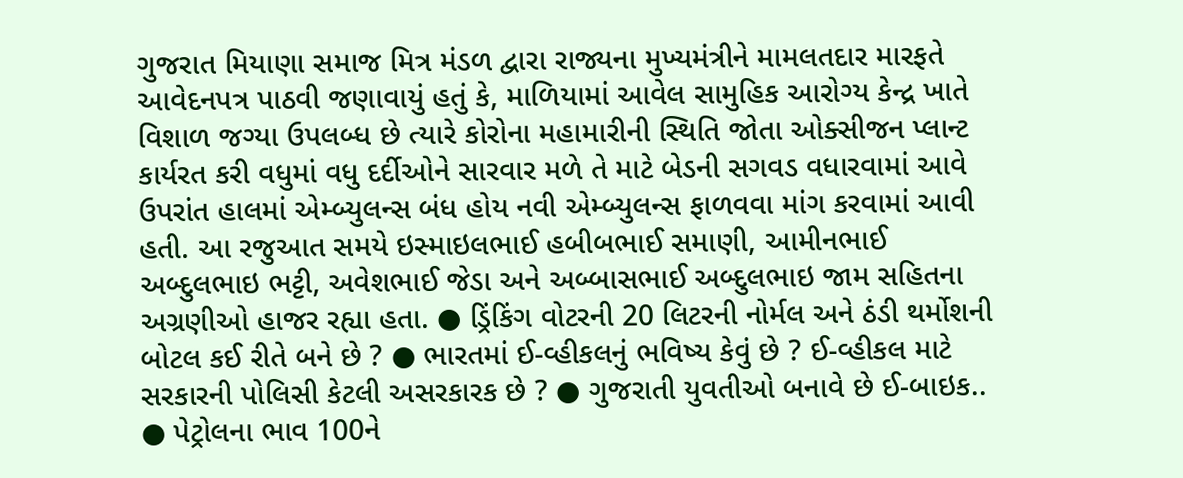ગુજરાત મિયાણા સમાજ મિત્ર મંડળ દ્વારા રાજ્યના મુખ્યમંત્રીને મામલતદાર મારફતે આવેદનપત્ર પાઠવી જણાવાયું હતું કે, માળિયામાં આવેલ સામુહિક આરોગ્ય કેન્દ્ર ખાતે વિશાળ જગ્યા ઉપલબ્ધ છે ત્યારે કોરોના મહામારીની સ્થિતિ જોતા ઓક્સીજન પ્લાન્ટ કાર્યરત કરી વધુમાં વધુ દર્દીઓને સારવાર મળે તે માટે બેડની સગવડ વધારવામાં આવે ઉપરાંત હાલમાં એમ્બ્યુલન્સ બંધ હોય નવી એમ્બ્યુલન્સ ફાળવવા માંગ કરવામાં આવી હતી. આ રજુઆત સમયે ઇસ્માઇલભાઈ હબીબભાઈ સમાણી, આમીનભાઈ અબ્દુલભાઇ ભટ્ટી, અવેશભાઈ જેડા અને અબ્બાસભાઈ અબ્દુલભાઇ જામ સહિતના અગ્રણીઓ હાજર રહ્યા હતા. ● ડ્રિંકિંગ વોટરની 20 લિટરની નોર્મલ અને ઠંડી થર્મોશની બોટલ કઈ રીતે બને છે ? ● ભારતમાં ઈ-વ્હીકલનું ભવિષ્ય કેવું છે ? ઈ-વ્હીકલ માટે સરકારની પોલિસી કેટલી અસરકારક છે ? ● ગુજરાતી યુવતીઓ બનાવે છે ઈ-બાઇક.. ● પેટ્રોલના ભાવ 100ને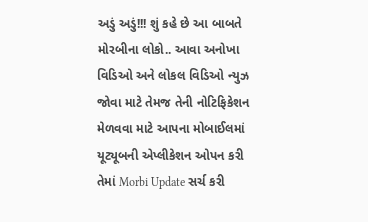અડું અડું!!! શું કહે છે આ બાબતે મોરબીના લોકો.. આવા અનોખા વિડિઓ અને લોકલ વિડિઓ ન્યુઝ જોવા માટે તેમજ તેની નોટિફિકેશન મેળવવા માટે આપના મોબાઈલમાં યૂટ્યૂબની એપ્લીકેશન ઓપન કરી તેમાં Morbi Update સર્ચ કરી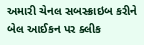અમારી ચેનલ સબસ્ક્રાઇબ કરીને બેલ આઈકન પર ક્લીક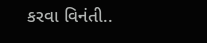કરવા વિનંતી..